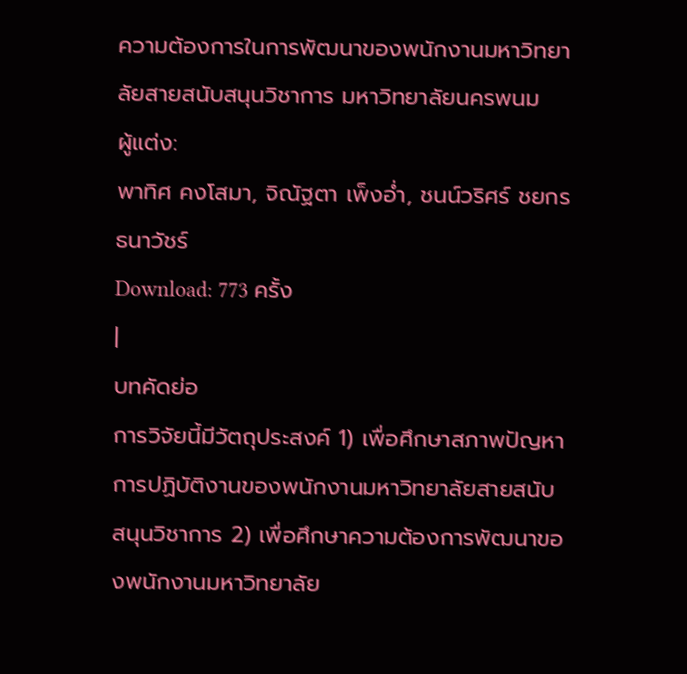ความต้องการในการพัฒนาของพนักงานมหาวิทยาลัยสายสนับสนุนวิชาการ มหาวิทยาลัยนครพนม
ผู้แต่ง:
พาทิศ คงโสมา, จิณัฐตา เพ็งอ่ำ, ชนน์วริศร์ ชยกรธนาวัชร์
Download: 773 ครั้ง
|
บทคัดย่อ
การวิจัยนี้มีวัตถุประสงค์ 1) เพื่อศึกษาสภาพปัญหาการปฏิบัติงานของพนักงานมหาวิทยาลัยสายสนับสนุนวิชาการ 2) เพื่อศึกษาความต้องการพัฒนาของพนักงานมหาวิทยาลัย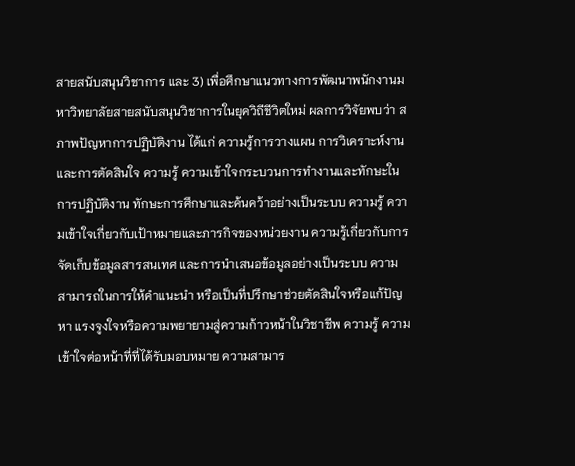สายสนับสนุนวิชาการ และ 3) เพื่อศึกษาแนวทางการพัฒนาพนักงานมหาวิทยาลัยสายสนับสนุนวิชาการในยุควิถีชีวิตใหม่ ผลการวิจัยพบว่า สภาพปัญหาการปฏิบัติงาน ได้แก่ ความรู้การวางแผน การวิเคราะห์งาน และการตัดสินใจ ความรู้ ความเข้าใจกระบวนการทำงานและทักษะในการปฏิบัติงาน ทักษะการศึกษาและค้นคว้าอย่างเป็นระบบ ความรู้ ความเข้าใจเกี่ยวกับเป้าหมายและภารกิจของหน่วยงาน ความรู้เกี่ยวกับการจัดเก็บข้อมูลสารสนเทศ และการนำเสนอข้อมูลอย่างเป็นระบบ ความสามารถในการให้คำแนะนำ หรือเป็นที่ปรึกษาช่วยตัดสินใจหรือแก้ปัญหา แรงจูงใจหรือความพยายามสู่ความก้าวหน้าในวิชาชีพ ความรู้ ความเข้าใจต่อหน้าที่ที่ได้รับมอบหมาย ความสามาร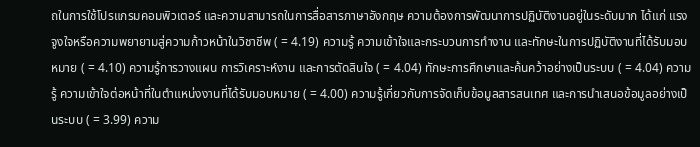ถในการใช้โปรแกรมคอมพิวเตอร์ และความสามารถในการสื่อสารภาษาอังกฤษ ความต้องการพัฒนาการปฏิบัติงานอยู่ในระดับมาก ได้แก่ แรงจูงใจหรือความพยายามสู่ความก้าวหน้าในวิชาชีพ ( = 4.19) ความรู้ ความเข้าใจและกระบวนการทำงาน และทักษะในการปฏิบัติงานที่ได้รับมอบหมาย ( = 4.10) ความรู้การวางแผน การวิเคราะห์งาน และการตัดสินใจ ( = 4.04) ทักษะการศึกษาและค้นคว้าอย่างเป็นระบบ ( = 4.04) ความรู้ ความเข้าใจต่อหน้าที่ในตำแหน่งงานที่ได้รับมอบหมาย ( = 4.00) ความรู้เกี่ยวกับการจัดเก็บข้อมูลสารสนเทศ และการนำเสนอข้อมูลอย่างเป็นระบบ ( = 3.99) ความ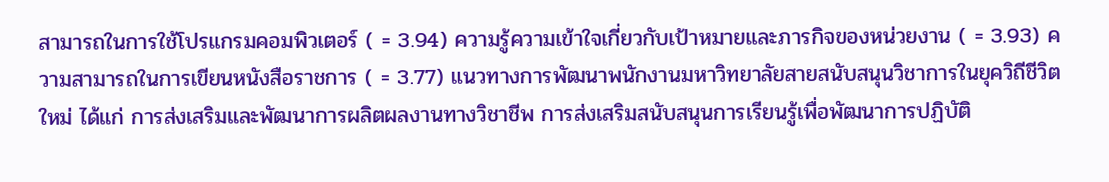สามารถในการใช้โปรแกรมคอมพิวเตอร์ ( = 3.94) ความรู้ความเข้าใจเกี่ยวกับเป้าหมายและภารกิจของหน่วยงาน ( = 3.93) ความสามารถในการเขียนหนังสือราชการ ( = 3.77) แนวทางการพัฒนาพนักงานมหาวิทยาลัยสายสนับสนุนวิชาการในยุควิถีชีวิตใหม่ ได้แก่ การส่งเสริมและพัฒนาการผลิตผลงานทางวิชาชีพ การส่งเสริมสนับสนุนการเรียนรู้เพื่อพัฒนาการปฏิบัติ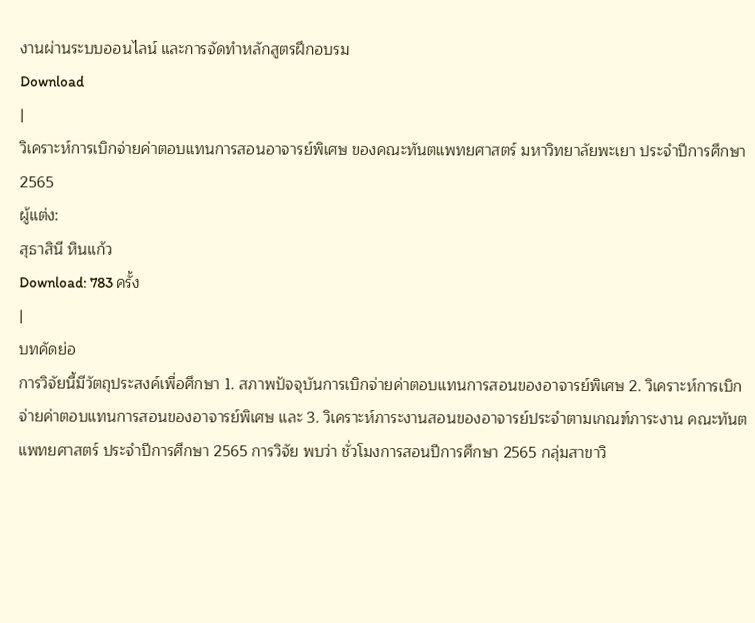งานผ่านระบบออนไลน์ และการจัดทำหลักสูตรฝึกอบรม
Download
|
วิเคราะห์การเบิกจ่ายค่าตอบแทนการสอนอาจารย์พิเศษ ของคณะทันตแพทยศาสตร์ มหาวิทยาลัยพะเยา ประจำปีการศึกษา 2565
ผู้แต่ง:
สุธาสินี หินแก้ว
Download: 783 ครั้ง
|
บทคัดย่อ
การวิจัยนี้มีวัตถุประสงค์เพื่อศึกษา 1. สภาพปัจจุบันการเบิกจ่ายค่าตอบแทนการสอนของอาจารย์พิเศษ 2. วิเคราะห์การเบิกจ่ายค่าตอบแทนการสอนของอาจารย์พิเศษ และ 3. วิเคราะห์ภาระงานสอนของอาจารย์ประจำตามเกณฑ์ภาระงาน คณะทันตแพทยศาสตร์ ประจำปีการศึกษา 2565 การวิจัย พบว่า ชั่วโมงการสอนปีการศึกษา 2565 กลุ่มสาขาวิ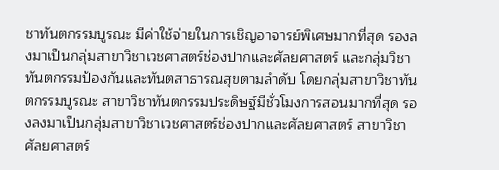ชาทันตกรรมบูรณะ มีค่าใช้จ่ายในการเชิญอาจารย์พิเศษมากที่สุด รองลงมาเป็นกลุ่มสาขาวิชาเวชศาสตร์ช่องปากและศัลยศาสตร์ และกลุ่มวิชาทันตกรรมป้องกันและทันตสาธารณสุขตามลำดับ โดยกลุ่มสาขาวิชาทันตกรรมบูรณะ สาขาวิชาทันตกรรมประดิษฐ์มีชั่วโมงการสอนมากที่สุด รองลงมาเป็นกลุ่มสาขาวิชาเวชศาสตร์ช่องปากและศัลยศาสตร์ สาขาวิชาศัลยศาสตร์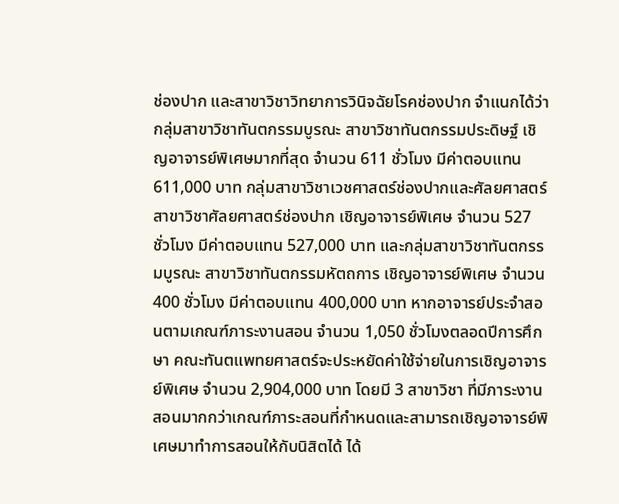ช่องปาก และสาขาวิชาวิทยาการวินิจฉัยโรคช่องปาก จำแนกได้ว่ากลุ่มสาขาวิชาทันตกรรมบูรณะ สาขาวิชาทันตกรรมประดิษฐ์ เชิญอาจารย์พิเศษมากที่สุด จำนวน 611 ชั่วโมง มีค่าตอบแทน 611,000 บาท กลุ่มสาขาวิชาเวชศาสตร์ช่องปากและศัลยศาสตร์ สาขาวิชาศัลยศาสตร์ช่องปาก เชิญอาจารย์พิเศษ จำนวน 527 ชั่วโมง มีค่าตอบแทน 527,000 บาท และกลุ่มสาขาวิชาทันตกรรมบูรณะ สาขาวิชาทันตกรรมหัตถการ เชิญอาจารย์พิเศษ จำนวน 400 ชั่วโมง มีค่าตอบแทน 400,000 บาท หากอาจารย์ประจำสอนตามเกณฑ์ภาระงานสอน จำนวน 1,050 ชั่วโมงตลอดปีการศึกษา คณะทันตแพทยศาสตร์จะประหยัดค่าใช้จ่ายในการเชิญอาจารย์พิเศษ จำนวน 2,904,000 บาท โดยมี 3 สาขาวิชา ที่มีภาระงานสอนมากกว่าเกณฑ์ภาระสอนที่กำหนดและสามารถเชิญอาจารย์พิเศษมาทำการสอนให้กับนิสิตได้ ได้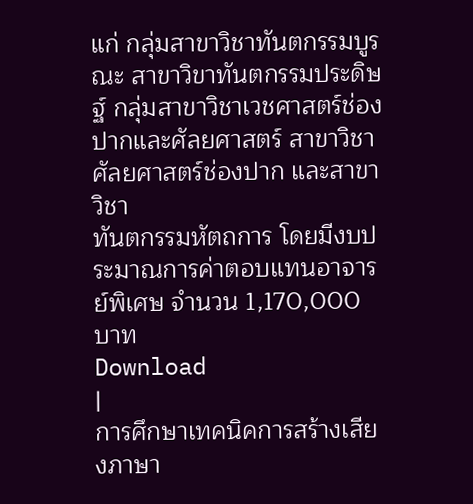แก่ กลุ่มสาขาวิชาทันตกรรมบูรณะ สาขาวิขาทันตกรรมประดิษฐ์ กลุ่มสาขาวิชาเวชศาสตร์ช่องปากและศัลยศาสตร์ สาขาวิชาศัลยศาสตร์ช่องปาก และสาขาวิชา
ทันตกรรมหัตถการ โดยมีงบประมาณการค่าตอบแทนอาจารย์พิเศษ จำนวน 1,170,000 บาท
Download
|
การศึกษาเทคนิคการสร้างเสียงภาษา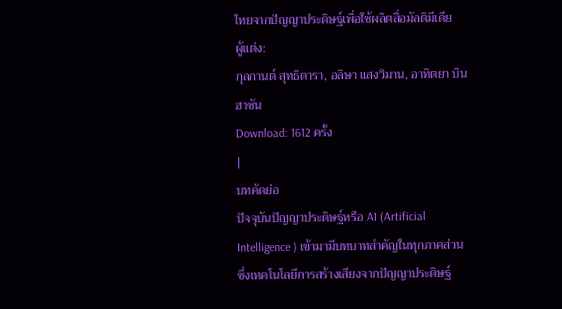ไทยจากปัญญาประดิษฐ์เพื่อใช้ผลิตสื่อมัลติมีเดีย
ผู้แต่ง:
กุลกานต์ สุทธิดารา, อลิษา แสงวิมาน, อาทิตยา บินฮาซัน
Download: 1612 ครั้ง
|
บทคัดย่อ
ปัจจุบันปัญญาประดิษฐ์หรือ AI (Artificial Intelligence ) เข้ามามีบทบาทสำคัญในทุกภาคส่วน ซึ่งเทคโนโลยีการสร้างเสียงจากปัญญาประดิษฐ์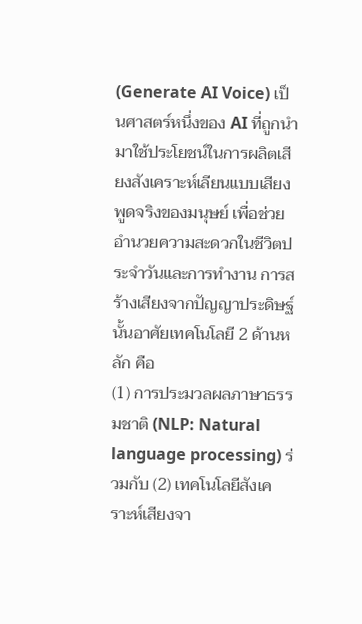(Generate AI Voice) เป็นศาสตร์หนึ่งของ AI ที่ถูกนำมาใช้ประโยชน์ในการผลิตเสียงสังเคราะห์เลียนแบบเสียงพูดจริงของมนุษย์ เพื่อช่วยอำนวยความสะดวกในชีวิตประจำวันและการทำงาน การสร้างเสียงจากปัญญาประดิษฐ์นั้นอาศัยเทคโนโลยี 2 ด้านหลัก คือ
(1) การประมวลผลภาษาธรรมชาติ (NLP: Natural language processing) ร่วมกับ (2) เทคโนโลยีสังเคราะห์เสียงจา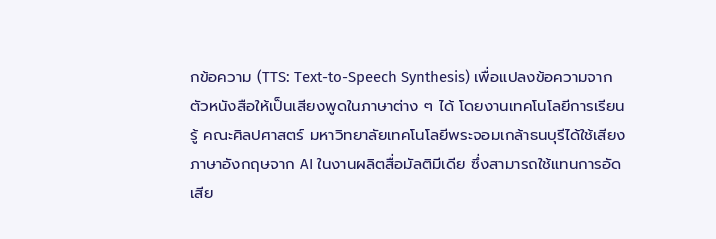กข้อความ (TTS: Text-to-Speech Synthesis) เพื่อแปลงข้อความจากตัวหนังสือให้เป็นเสียงพูดในภาษาต่าง ๆ ได้ โดยงานเทคโนโลยีการเรียนรู้ คณะศิลปศาสตร์ มหาวิทยาลัยเทคโนโลยีพระจอมเกล้าธนบุรีได้ใช้เสียงภาษาอังกฤษจาก AI ในงานผลิตสื่อมัลติมีเดีย ซึ่งสามารถใช้แทนการอัดเสีย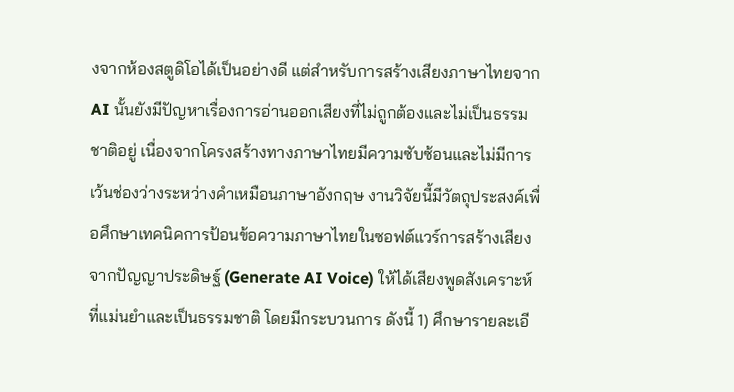งจากห้องสตูดิโอได้เป็นอย่างดี แต่สำหรับการสร้างเสียงภาษาไทยจาก AI นั้นยังมีปัญหาเรื่องการอ่านออกเสียงที่ไม่ถูกต้องและไม่เป็นธรรมชาติอยู่ เนื่องจากโครงสร้างทางภาษาไทยมีความซับซ้อนและไม่มีการเว้นช่องว่างระหว่างคำเหมือนภาษาอังกฤษ งานวิจัยนี้มีวัตถุประสงค์เพื่อศึกษาเทคนิคการป้อนข้อความภาษาไทยในซอฟต์แวร์การสร้างเสียงจากปัญญาประดิษฐ์ (Generate AI Voice) ให้ได้เสียงพูดสังเคราะห์ที่แม่นยำและเป็นธรรมชาติ โดยมีกระบวนการ ดังนี้ 1) ศึกษารายละเอี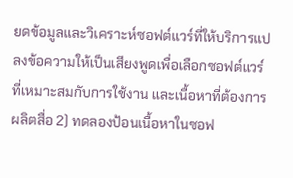ยดข้อมูลและวิเคราะห์ซอฟต์แวร์ที่ให้บริการแปลงข้อความให้เป็นเสียงพูดเพื่อเลือกซอฟต์แวร์ที่เหมาะสมกับการใช้งาน และเนื้อหาที่ต้องการผลิตสื่อ 2) ทดลองป้อนเนื้อหาในซอฟ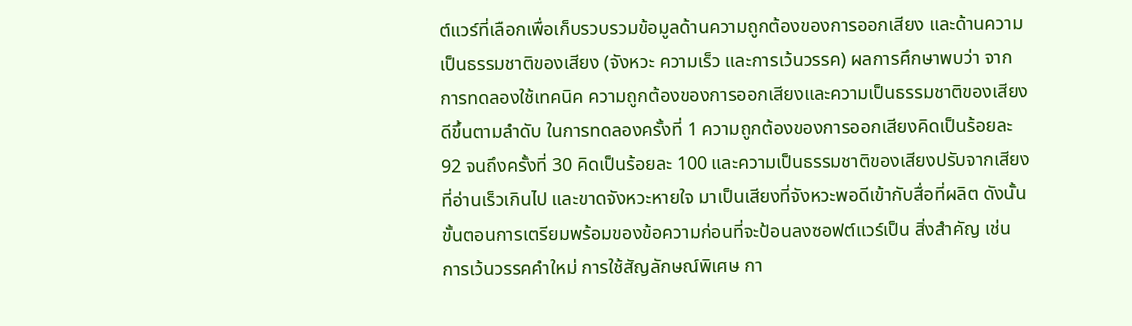ต์แวร์ที่เลือกเพื่อเก็บรวบรวมข้อมูลด้านความถูกต้องของการออกเสียง และด้านความเป็นธรรมชาติของเสียง (จังหวะ ความเร็ว และการเว้นวรรค) ผลการศึกษาพบว่า จากการทดลองใช้เทคนิค ความถูกต้องของการออกเสียงและความเป็นธรรมชาติของเสียงดีขึ้นตามลำดับ ในการทดลองครั้งที่ 1 ความถูกต้องของการออกเสียงคิดเป็นร้อยละ 92 จนถึงครั้งที่ 30 คิดเป็นร้อยละ 100 และความเป็นธรรมชาติของเสียงปรับจากเสียงที่อ่านเร็วเกินไป และขาดจังหวะหายใจ มาเป็นเสียงที่จังหวะพอดีเข้ากับสื่อที่ผลิต ดังนั้นขั้นตอนการเตรียมพร้อมของข้อความก่อนที่จะป้อนลงซอฟต์แวร์เป็น สิ่งสำคัญ เช่น การเว้นวรรคคำใหม่ การใช้สัญลักษณ์พิเศษ กา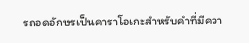รถอดอักษรเป็นคาราโอเกะสำหรับคำที่มีควา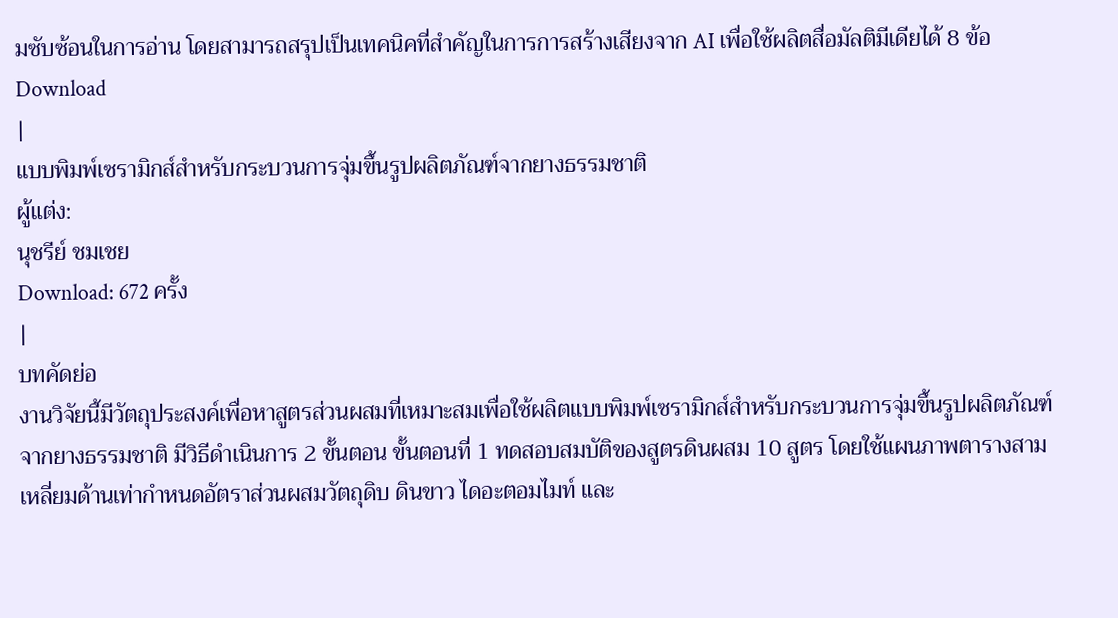มซับซ้อนในการอ่าน โดยสามารถสรุปเป็นเทคนิคที่สำคัญในการการสร้างเสียงจาก AI เพื่อใช้ผลิตสื่อมัลติมีเดียได้ 8 ข้อ
Download
|
แบบพิมพ์เซรามิกส์สำหรับกระบวนการจุ่มขึ้นรูปผลิตภัณฑ์จากยางธรรมชาติ
ผู้แต่ง:
นุชรีย์ ชมเชย
Download: 672 ครั้ง
|
บทคัดย่อ
งานวิจัยนี้มีวัตถุประสงค์เพื่อหาสูตรส่วนผสมที่เหมาะสมเพื่อใช้ผลิตแบบพิมพ์เซรามิกส์สำหรับกระบวนการจุ่มขึ้นรูปผลิตภัณฑ์จากยางธรรมชาติ มีวิธีดำเนินการ 2 ขั้นตอน ขั้นตอนที่ 1 ทดสอบสมบัติของสูตรดินผสม 10 สูตร โดยใช้แผนภาพตารางสามเหลี่ยมด้านเท่ากำหนดอัตราส่วนผสมวัตถุดิบ ดินขาว ไดอะตอมไมท์ และ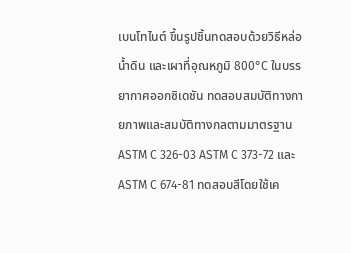เบนโทไนต์ ขึ้นรูปชิ้นทดสอบด้วยวิธีหล่อน้ำดิน และเผาที่อุณหภูมิ 800°C ในบรรยากาศออกซิเดชัน ทดสอบสมบัติทางกายภาพและสมบัติทางกลตามมาตรฐาน ASTM C 326-03 ASTM C 373-72 และ ASTM C 674-81 ทดสอบสีโดยใช้เค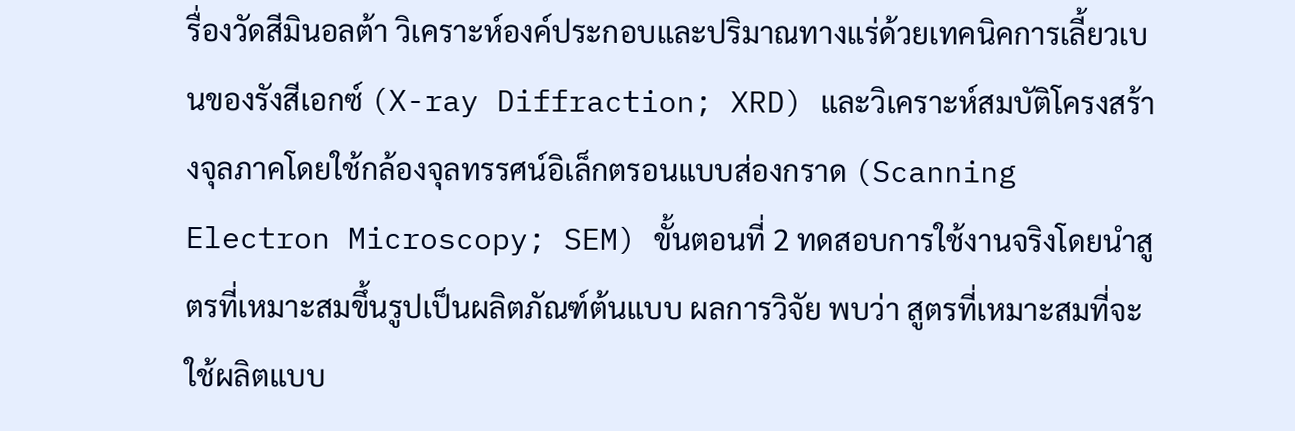รื่องวัดสีมินอลต้า วิเคราะห์องค์ประกอบและปริมาณทางแร่ด้วยเทคนิคการเลี้ยวเบนของรังสีเอกซ์ (X-ray Diffraction; XRD) และวิเคราะห์สมบัติโครงสร้างจุลภาคโดยใช้กล้องจุลทรรศน์อิเล็กตรอนแบบส่องกราด (Scanning Electron Microscopy; SEM) ขั้นตอนที่ 2 ทดสอบการใช้งานจริงโดยนำสูตรที่เหมาะสมขึ้นรูปเป็นผลิตภัณฑ์ต้นแบบ ผลการวิจัย พบว่า สูตรที่เหมาะสมที่จะใช้ผลิตแบบ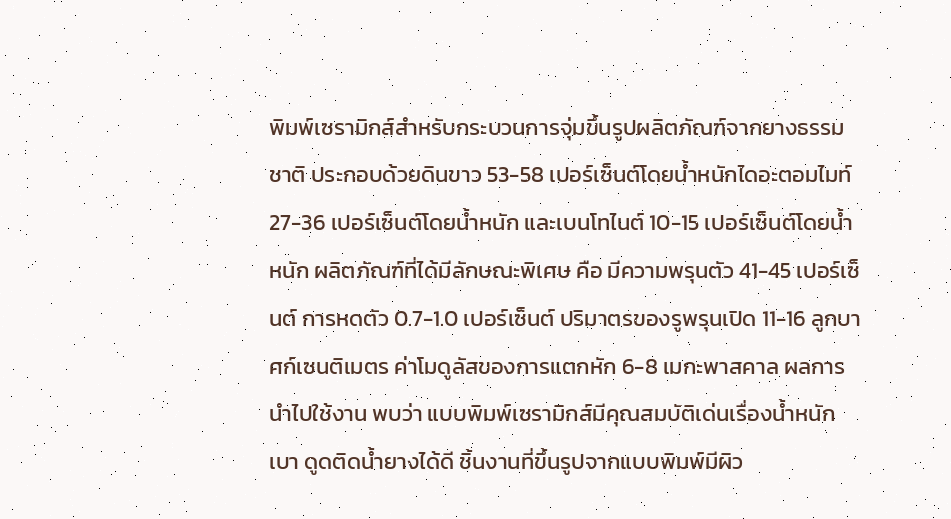พิมพ์เซรามิกส์สำหรับกระบวนการจุ่มขึ้นรูปผลิตภัณฑ์จากยางธรรมชาติ ประกอบด้วยดินขาว 53-58 เปอร์เซ็นต์โดยน้ำหนักไดอะตอมไมท์ 27-36 เปอร์เซ็นต์โดยน้ำหนัก และเบนโทไนต์ 10-15 เปอร์เซ็นต์โดยน้ำหนัก ผลิตภัณฑ์ที่ได้มีลักษณะพิเศษ คือ มีความพรุนตัว 41-45 เปอร์เซ็นต์ การหดตัว 0.7-1.0 เปอร์เซ็นต์ ปริมาตรของรูพรุนเปิด 11-16 ลูกบาศก์เซนติเมตร ค่าโมดูลัสของการแตกหัก 6-8 เมกะพาสคาล ผลการนำไปใช้งาน พบว่า แบบพิมพ์เซรามิกส์มีคุณสมบัติเด่นเรื่องน้ำหนักเบา ดูดติดน้ำยางได้ดี ชิ้นงานที่ขึ้นรูปจากแบบพิมพ์มีผิว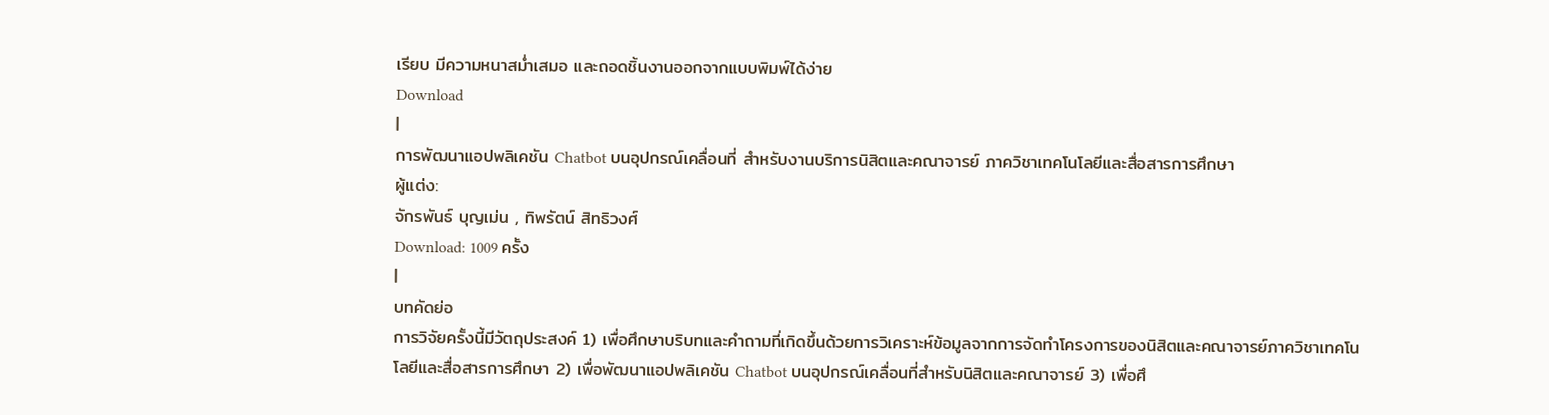เรียบ มีความหนาสม่ำเสมอ และถอดชิ้นงานออกจากแบบพิมพ์ได้ง่าย
Download
|
การพัฒนาแอปพลิเคชัน Chatbot บนอุปกรณ์เคลื่อนที่ สำหรับงานบริการนิสิตและคณาจารย์ ภาควิชาเทคโนโลยีและสื่อสารการศึกษา
ผู้แต่ง:
จักรพันธ์ บุญเม่น , ทิพรัตน์ สิทธิวงศ์
Download: 1009 ครั้ง
|
บทคัดย่อ
การวิจัยครั้งนี้มีวัตถุประสงค์ 1) เพื่อศึกษาบริบทและคำถามที่เกิดขึ้นด้วยการวิเคราะห์ข้อมูลจากการจัดทำโครงการของนิสิตและคณาจารย์ภาควิชาเทคโนโลยีและสื่อสารการศึกษา 2) เพื่อพัฒนาแอปพลิเคชัน Chatbot บนอุปกรณ์เคลื่อนที่สำหรับนิสิตและคณาจารย์ 3) เพื่อศึ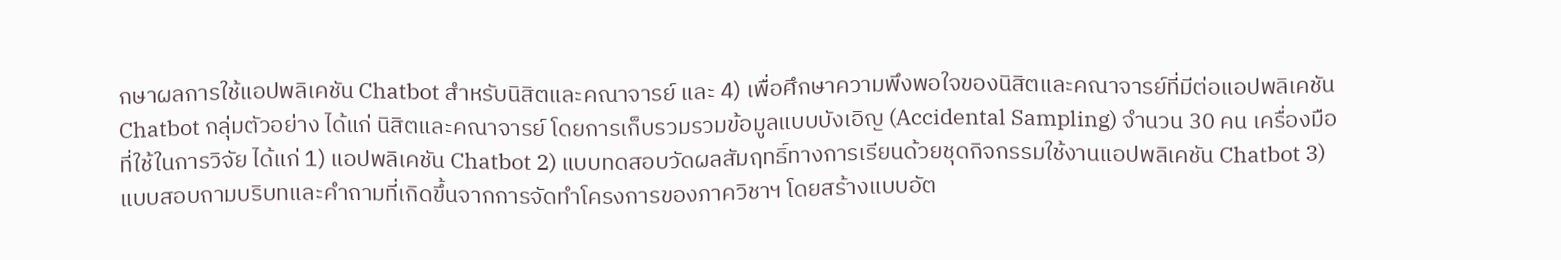กษาผลการใช้แอปพลิเคชัน Chatbot สำหรับนิสิตและคณาจารย์ และ 4) เพื่อศึกษาความพึงพอใจของนิสิตและคณาจารย์ที่มีต่อแอปพลิเคชัน Chatbot กลุ่มตัวอย่าง ได้แก่ นิสิตและคณาจารย์ โดยการเก็บรวมรวมข้อมูลแบบบังเอิญ (Accidental Sampling) จำนวน 30 คน เครื่องมือที่ใช้ในการวิจัย ได้แก่ 1) แอปพลิเคชัน Chatbot 2) แบบทดสอบวัดผลสัมฤทธิ์ทางการเรียนด้วยชุดกิจกรรมใช้งานแอปพลิเคชัน Chatbot 3) แบบสอบถามบริบทและคำถามที่เกิดขึ้นจากการจัดทำโครงการของภาควิชาฯ โดยสร้างแบบอัต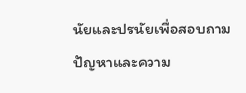นัยและปรนัยเพื่อสอบถามปัญหาและความ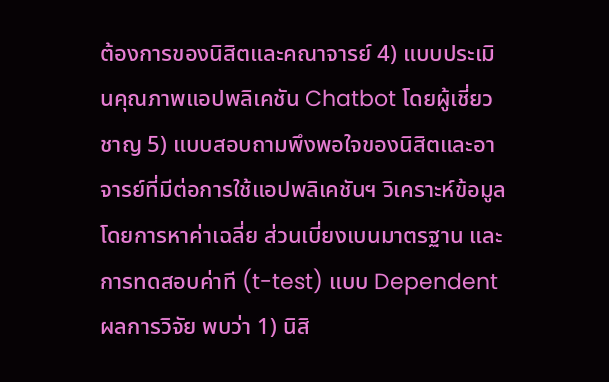ต้องการของนิสิตและคณาจารย์ 4) แบบประเมินคุณภาพแอปพลิเคชัน Chatbot โดยผู้เชี่ยวชาญ 5) แบบสอบถามพึงพอใจของนิสิตและอาจารย์ที่มีต่อการใช้แอปพลิเคชันฯ วิเคราะห์ข้อมูลโดยการหาค่าเฉลี่ย ส่วนเบี่ยงเบนมาตรฐาน และการทดสอบค่าที (t-test) แบบ Dependent ผลการวิจัย พบว่า 1) นิสิ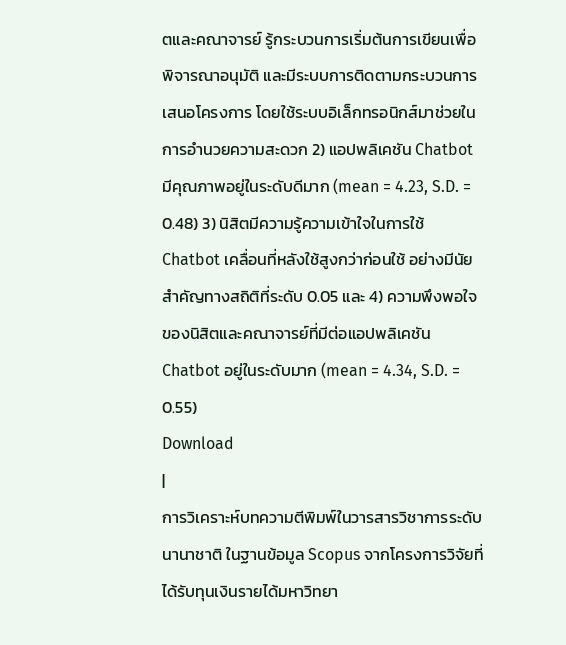ตและคณาจารย์ รู้กระบวนการเริ่มต้นการเขียนเพื่อพิจารณาอนุมัติ และมีระบบการติดตามกระบวนการเสนอโครงการ โดยใช้ระบบอิเล็กทรอนิกส์มาช่วยในการอำนวยความสะดวก 2) แอปพลิเคชัน Chatbot มีคุณภาพอยู่ในระดับดีมาก (mean = 4.23, S.D. = 0.48) 3) นิสิตมีความรู้ความเข้าใจในการใช้ Chatbot เคลื่อนที่หลังใช้สูงกว่าก่อนใช้ อย่างมีนัยสำคัญทางสถิติที่ระดับ 0.05 และ 4) ความพึงพอใจของนิสิตและคณาจารย์ที่มีต่อแอปพลิเคชัน Chatbot อยู่ในระดับมาก (mean = 4.34, S.D. = 0.55)
Download
|
การวิเคราะห์บทความตีพิมพ์ในวารสารวิชาการระดับนานาชาติ ในฐานข้อมูล Scopus จากโครงการวิจัยที่ได้รับทุนเงินรายได้มหาวิทยา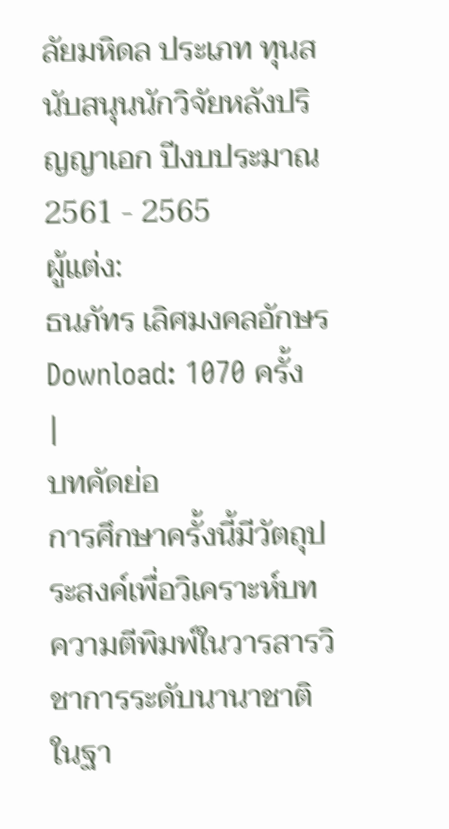ลัยมหิดล ประเภท ทุนสนับสนุนนักวิจัยหลังปริญญาเอก ปีงบประมาณ 2561 - 2565
ผู้แต่ง:
ธนภัทร เลิศมงคลอักษร
Download: 1070 ครั้ง
|
บทคัดย่อ
การศึกษาครั้งนี้มีวัตถุประสงค์เพื่อวิเคราะห์บทความตีพิมพ์ในวารสารวิชาการระดับนานาชาติ ในฐา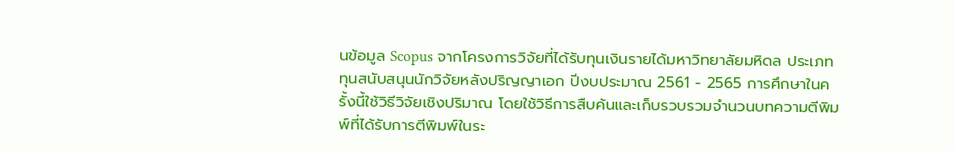นข้อมูล Scopus จากโครงการวิจัยที่ได้รับทุนเงินรายได้มหาวิทยาลัยมหิดล ประเภท ทุนสนับสนุนนักวิจัยหลังปริญญาเอก ปีงบประมาณ 2561 - 2565 การศึกษาในครั้งนี้ใช้วิธีวิจัยเชิงปริมาณ โดยใช้วิธีการสืบค้นและเก็บรวบรวมจำนวนบทความตีพิมพ์ที่ได้รับการตีพิมพ์ในระ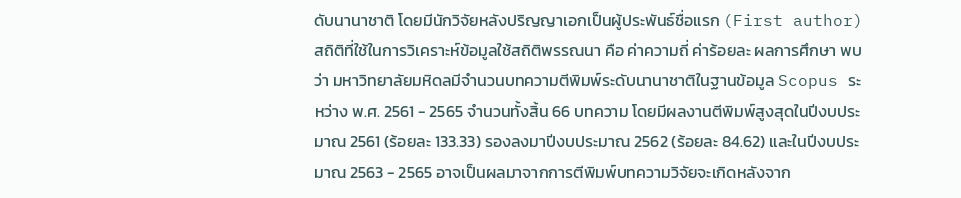ดับนานาชาติ โดยมีนักวิจัยหลังปริญญาเอกเป็นผู้ประพันธ์ชื่อแรก (First author) สถิติที่ใช้ในการวิเคราะห์ข้อมูลใช้สถิติพรรณนา คือ ค่าความถี่ ค่าร้อยละ ผลการศึกษา พบว่า มหาวิทยาลัยมหิดลมีจำนวนบทความตีพิมพ์ระดับนานาชาติในฐานข้อมูล Scopus ระหว่าง พ.ศ. 2561 - 2565 จำนวนทั้งสิ้น 66 บทความ โดยมีผลงานตีพิมพ์สูงสุดในปีงบประมาณ 2561 (ร้อยละ 133.33) รองลงมาปีงบประมาณ 2562 (ร้อยละ 84.62) และในปีงบประมาณ 2563 - 2565 อาจเป็นผลมาจากการตีพิมพ์บทความวิจัยจะเกิดหลังจาก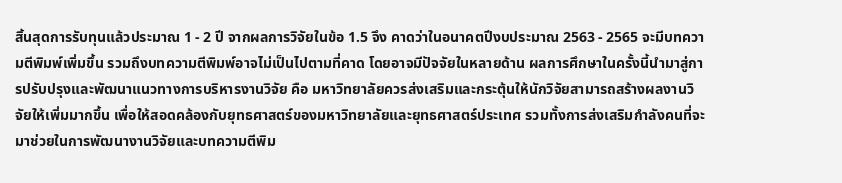สิ้นสุดการรับทุนแล้วประมาณ 1 - 2 ปี จากผลการวิจัยในข้อ 1.5 จึง คาดว่าในอนาคตปีงบประมาณ 2563 - 2565 จะมีบทความตีพิมพ์เพิ่มขึ้น รวมถึงบทความตีพิมพ์อาจไม่เป็นไปตามที่คาด โดยอาจมีปัจจัยในหลายด้าน ผลการศึกษาในครั้งนี้นำมาสู่การปรับปรุงและพัฒนาแนวทางการบริหารงานวิจัย คือ มหาวิทยาลัยควรส่งเสริมและกระตุ้นให้นักวิจัยสามารถสร้างผลงานวิจัยให้เพิ่มมากขึ้น เพื่อให้สอดคล้องกับยุทธศาสตร์ของมหาวิทยาลัยและยุทธศาสตร์ประเทศ รวมทั้งการส่งเสริมกำลังคนที่จะมาช่วยในการพัฒนางานวิจัยและบทความตีพิม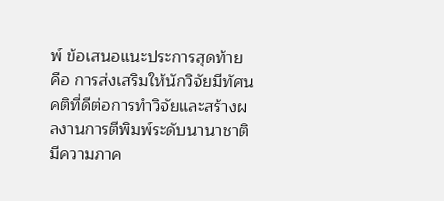พ์ ข้อเสนอแนะประการสุดท้าย คือ การส่งเสริมให้นักวิจัยมีทัศนคติที่ดีต่อการทำวิจัยและสร้างผลงานการตีพิมพ์ระดับนานาชาติ มีความภาค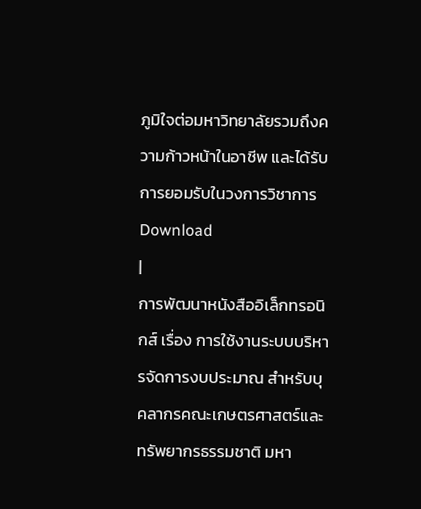ภูมิใจต่อมหาวิทยาลัยรวมถึงความก้าวหน้าในอาชีพ และได้รับการยอมรับในวงการวิชาการ
Download
|
การพัฒนาหนังสืออิเล็กทรอนิกส์ เรื่อง การใช้งานระบบบริหารจัดการงบประมาณ สำหรับบุคลากรคณะเกษตรศาสตร์และทรัพยากรธรรมชาติ มหา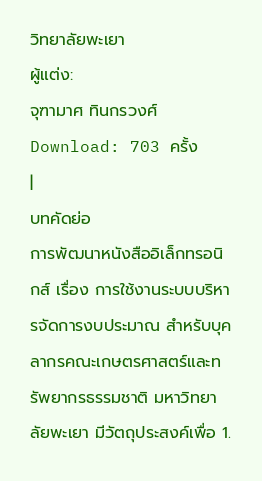วิทยาลัยพะเยา
ผู้แต่ง:
จุฑามาศ ทินกรวงศ์
Download: 703 ครั้ง
|
บทคัดย่อ
การพัฒนาหนังสืออิเล็กทรอนิกส์ เรื่อง การใช้งานระบบบริหารจัดการงบประมาณ สำหรับบุคลากรคณะเกษตรศาสตร์และทรัพยากรธรรมชาติ มหาวิทยาลัยพะเยา มีวัตถุประสงค์เพื่อ 1.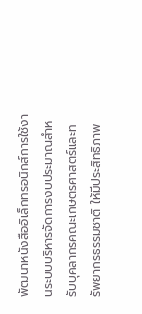พัฒนาหนังสืออิเล็กทรอนิกส์การใช้งานระบบบริหารจัดการงบประมาณสำหรับบุคลากรคณะเกษตรศาสตร์และทรัพยากรธรรมชาติ ให้มีประสิทธิภาพ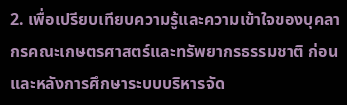2. เพื่อเปรียบเทียบความรู้และความเข้าใจของบุคลากรคณะเกษตรศาสตร์และทรัพยากรธรรมชาติ ก่อนและหลังการศึกษาระบบบริหารจัด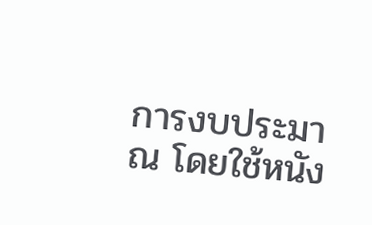การงบประมาณ โดยใช้หนัง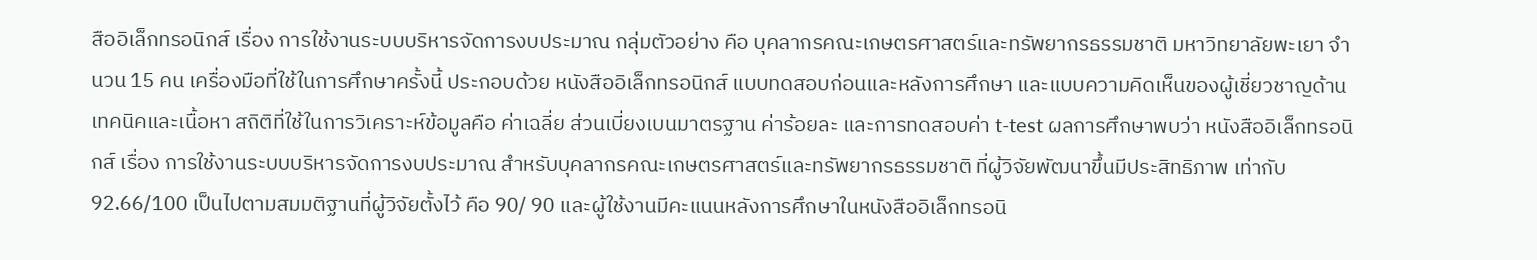สืออิเล็กทรอนิกส์ เรื่อง การใช้งานระบบบริหารจัดการงบประมาณ กลุ่มตัวอย่าง คือ บุคลากรคณะเกษตรศาสตร์และทรัพยากรธรรมชาติ มหาวิทยาลัยพะเยา จำนวน 15 คน เครื่องมือที่ใช้ในการศึกษาครั้งนี้ ประกอบด้วย หนังสืออิเล็กทรอนิกส์ แบบทดสอบก่อนและหลังการศึกษา และแบบความคิดเห็นของผู้เชี่ยวชาญด้านเทคนิคและเนื้อหา สถิติที่ใช้ในการวิเคราะห์ข้อมูลคือ ค่าเฉลี่ย ส่วนเบี่ยงเบนมาตรฐาน ค่าร้อยละ และการทดสอบค่า t-test ผลการศึกษาพบว่า หนังสืออิเล็กทรอนิกส์ เรื่อง การใช้งานระบบบริหารจัดการงบประมาณ สำหรับบุคลากรคณะเกษตรศาสตร์และทรัพยากรธรรมชาติ ที่ผู้วิจัยพัฒนาขึ้นมีประสิทธิภาพ เท่ากับ 92.66/100 เป็นไปตามสมมติฐานที่ผู้วิจัยตั้งไว้ คือ 90/ 90 และผู้ใช้งานมีคะแนนหลังการศึกษาในหนังสืออิเล็กทรอนิ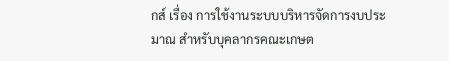กส์ เรื่อง การใช้งานระบบบริหารจัดการงบประมาณ สำหรับบุคลากรคณะเกษต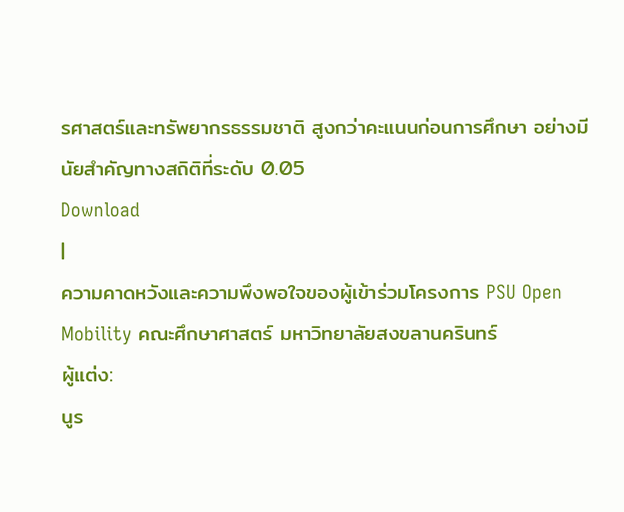รศาสตร์และทรัพยากรธรรมชาติ สูงกว่าคะแนนก่อนการศึกษา อย่างมีนัยสำคัญทางสถิติที่ระดับ 0.05
Download
|
ความคาดหวังและความพึงพอใจของผู้เข้าร่วมโครงการ PSU Open Mobility คณะศึกษาศาสตร์ มหาวิทยาลัยสงขลานครินทร์
ผู้แต่ง:
นูร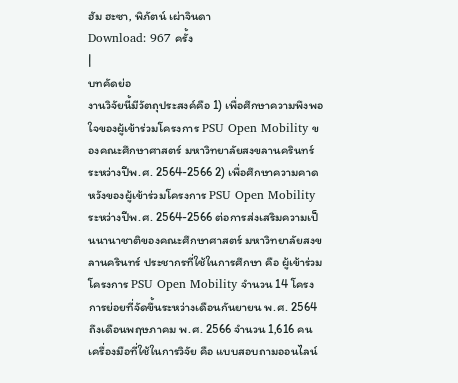ฮัม ฮะซา, พิภัตน์ เผ่าจินดา
Download: 967 ครั้ง
|
บทคัดย่อ
งานวิจัยนี้มีวัตถุประสงค์คือ 1) เพื่อศึกษาความพึงพอใจของผู้เข้าร่วมโครงการ PSU Open Mobility ของคณะศึกษาศาสตร์ มหาวิทยาลัยสงขลานครินทร์ ระหว่างปีพ.ศ. 2564-2566 2) เพื่อศึกษาความคาดหวังของผู้เข้าร่วมโครงการ PSU Open Mobility ระหว่างปีพ.ศ. 2564-2566 ต่อการส่งเสริมความเป็นนานาชาติของคณะศึกษาศาสตร์ มหาวิทยาลัยสงขลานครินทร์ ประชากรที่ใช้ในการศึกษา คือ ผู้เข้าร่วมโครงการ PSU Open Mobility จำนวน 14 โครงการย่อยที่จัดขึ้นระหว่างเดือนกันยายน พ.ศ. 2564 ถึงเดือนพฤษภาคม พ.ศ. 2566 จำนวน 1,616 คน เครื่องมือที่ใช้ในการวิจัย คือ แบบสอบถามออนไลน์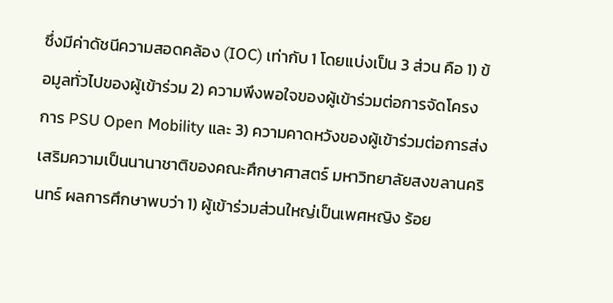ซึ่งมีค่าดัชนีความสอดคล้อง (IOC) เท่ากับ 1 โดยแบ่งเป็น 3 ส่วน คือ 1) ข้อมูลทั่วไปของผู้เข้าร่วม 2) ความพึงพอใจของผู้เข้าร่วมต่อการจัดโครงการ PSU Open Mobility และ 3) ความคาดหวังของผู้เข้าร่วมต่อการส่งเสริมความเป็นนานาชาติของคณะศึกษาศาสตร์ มหาวิทยาลัยสงขลานครินทร์ ผลการศึกษาพบว่า 1) ผู้เข้าร่วมส่วนใหญ่เป็นเพศหญิง ร้อย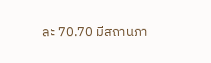ละ 70.70 มีสถานภา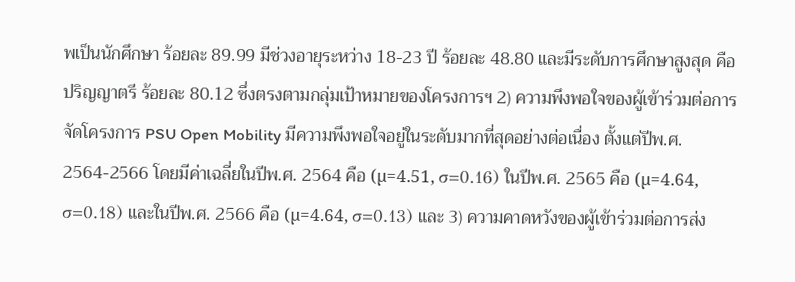พเป็นนักศึกษา ร้อยละ 89.99 มีช่วงอายุระหว่าง 18-23 ปี ร้อยละ 48.80 และมีระดับการศึกษาสูงสุด คือ ปริญญาตรี ร้อยละ 80.12 ซึ่งตรงตามกลุ่มเป้าหมายของโครงการฯ 2) ความพึงพอใจของผู้เข้าร่วมต่อการจัดโครงการ PSU Open Mobility มีความพึงพอใจอยู่ในระดับมากที่สุดอย่างต่อเนื่อง ตั้งแต่ปีพ.ศ. 2564-2566 โดยมีค่าเฉลี่ยในปีพ.ศ. 2564 คือ (µ=4.51, σ=0.16) ในปีพ.ศ. 2565 คือ (µ=4.64, σ=0.18) และในปีพ.ศ. 2566 คือ (µ=4.64, σ=0.13) และ 3) ความคาดหวังของผู้เข้าร่วมต่อการส่ง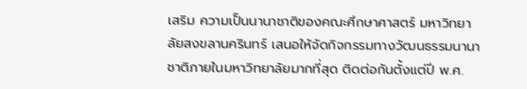เสริม ความเป็นนานาชาติของคณะศึกษาศาสตร์ มหาวิทยาลัยสงขลานครินทร์ เสนอให้จัดกิจกรรมทางวัฒนธรรมนานาชาติภายในมหาวิทยาลัยมากที่สุด ติดต่อกันตั้งแต่ปี พ.ศ.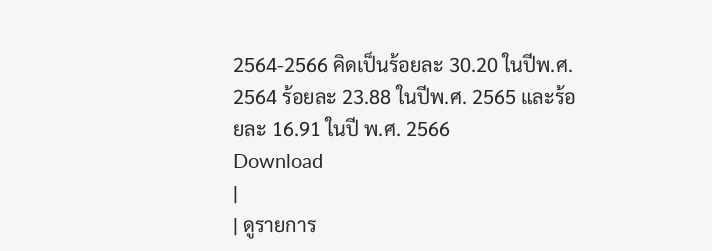2564-2566 คิดเป็นร้อยละ 30.20 ในปีพ.ศ. 2564 ร้อยละ 23.88 ในปีพ.ศ. 2565 และร้อยละ 16.91 ในปี พ.ศ. 2566
Download
|
| ดูรายการ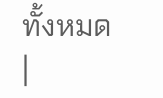ทั้งหมด |